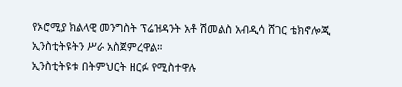የኦሮሚያ ክልላዊ መንግስት ፕሬዝዳንት አቶ ሽመልስ አብዲሳ ሸገር ቴክኖሎጂ ኢንስቲትዩትን ሥራ አስጀምረዋል።
ኢንስቲትዩቱ በትምህርት ዘርፉ የሚስተዋሉ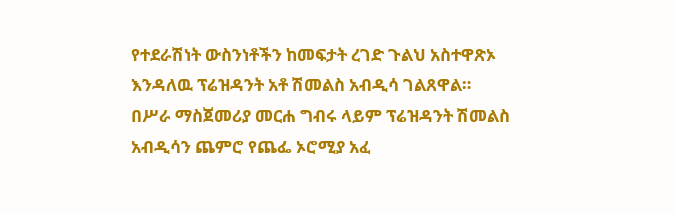የተደራሽነት ውስንነቶችን ከመፍታት ረገድ ጉልህ አስተዋጽኦ እንዳለዉ ፕሬዝዳንት አቶ ሽመልስ አብዲሳ ገልጸዋል።
በሥራ ማስጀመሪያ መርሐ ግብሩ ላይም ፕሬዝዳንት ሽመልስ አብዲሳን ጨምሮ የጨፌ ኦሮሚያ አፈ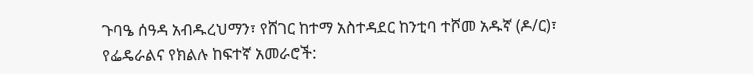ጉባዔ ሰዓዳ አብዱረህማን፣ የሸገር ከተማ አስተዳደር ከንቲባ ተሾመ አዱኛ (ዶ/ር)፣ የፌዴራልና የክልሉ ከፍተኛ አመራሮች: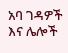አባ ገዳዎች እና ሌሎች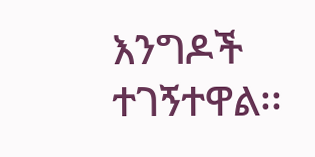እንግዶች ተገኝተዋል፡፡